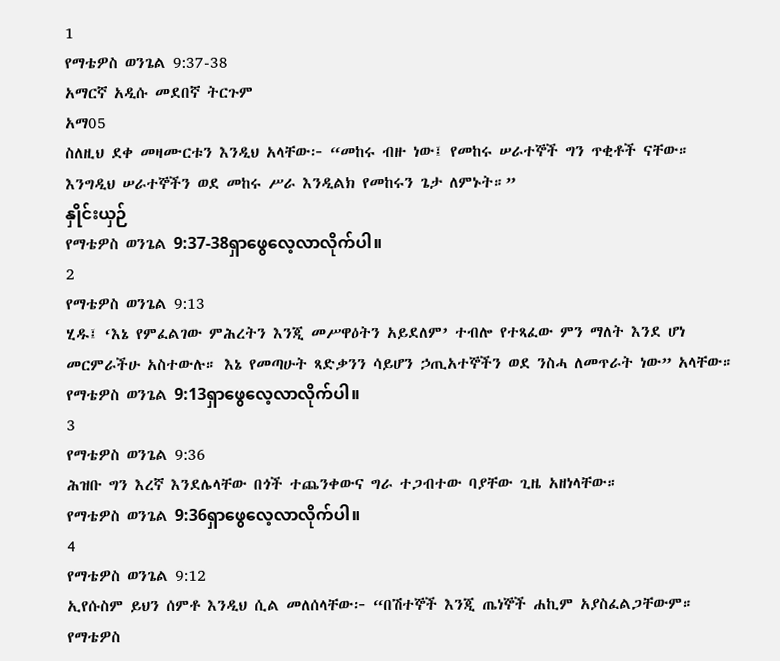1
የማቴዎስ ወንጌል 9:37-38
አማርኛ አዲሱ መደበኛ ትርጉም
አማ05
ስለዚህ ደቀ መዛሙርቱን እንዲህ አላቸው፦ “መከሩ ብዙ ነው፤ የመከሩ ሠራተኞች ግን ጥቂቶች ናቸው። እንግዲህ ሠራተኞችን ወደ መከሩ ሥራ እንዲልክ የመከሩን ጌታ ለምኑት።”
နှိုင်းယှဉ်
የማቴዎስ ወንጌል 9:37-38ရှာဖွေလေ့လာလိုက်ပါ။
2
የማቴዎስ ወንጌል 9:13
ሂዱ፤ ‘እኔ የምፈልገው ምሕረትን እንጂ መሥዋዕትን አይደለም’ ተብሎ የተጻፈው ምን ማለት እንደ ሆነ መርምራችሁ አስተውሉ። እኔ የመጣሁት ጻድቃንን ሳይሆን ኃጢአተኞችን ወደ ንስሓ ለመጥራት ነው” አላቸው።
የማቴዎስ ወንጌል 9:13ရှာဖွေလေ့လာလိုက်ပါ။
3
የማቴዎስ ወንጌል 9:36
ሕዝቡ ግን እረኛ እንደሌላቸው በጎች ተጨንቀውና ግራ ተጋብተው ባያቸው ጊዜ አዘነላቸው።
የማቴዎስ ወንጌል 9:36ရှာဖွေလေ့လာလိုက်ပါ။
4
የማቴዎስ ወንጌል 9:12
ኢየሱስም ይህን ሰምቶ እንዲህ ሲል መለሰላቸው፦ “በሽተኞች እንጂ ጤነኞች ሐኪም አያስፈልጋቸውም።
የማቴዎስ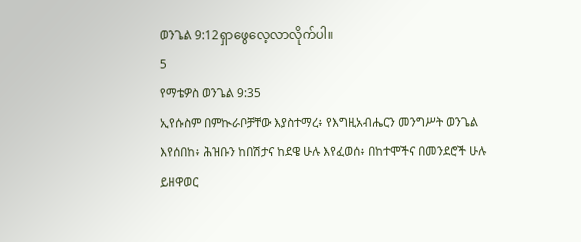ወንጌል 9:12ရှာဖွေလေ့လာလိုက်ပါ။
5
የማቴዎስ ወንጌል 9:35
ኢየሱስም በምኲራቦቻቸው እያስተማረ፥ የእግዚአብሔርን መንግሥት ወንጌል እየሰበከ፥ ሕዝቡን ከበሽታና ከደዌ ሁሉ እየፈወሰ፥ በከተሞችና በመንደሮች ሁሉ ይዘዋወር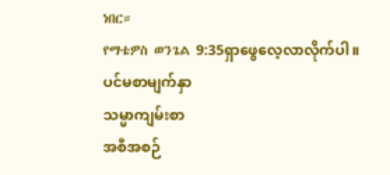ነበር።
የማቴዎስ ወንጌል 9:35ရှာဖွေလေ့လာလိုက်ပါ။
ပင်မစာမျက်နှာ
သမ္မာကျမ်းစာ
အစီအစဉ်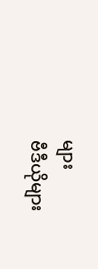များ
ဗီဒီယိုများ